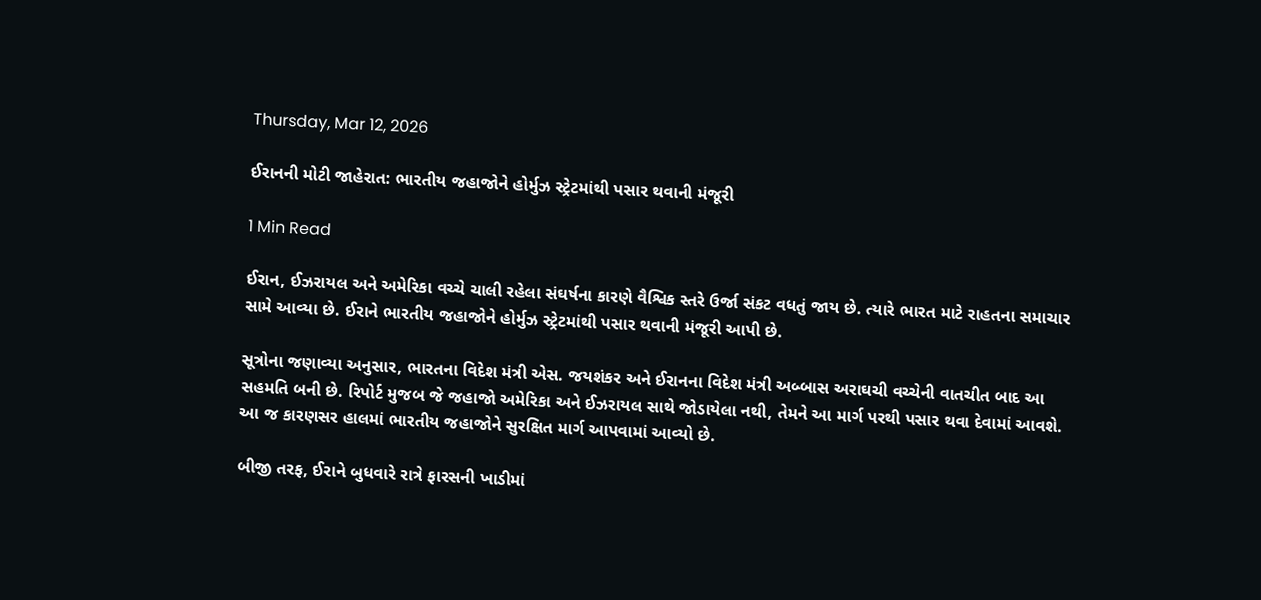Thursday, Mar 12, 2026

ઈરાનની મોટી જાહેરાત: ભારતીય જહાજોને હોર્મુઝ સ્ટ્રેટમાંથી પસાર થવાની મંજૂરી

1 Min Read

ઈરાન, ઈઝરાયલ અને અમેરિકા વચ્ચે ચાલી રહેલા સંઘર્ષના કારણે વૈશ્વિક સ્તરે ઉર્જા સંકટ વધતું જાય છે. ત્યારે ભારત માટે રાહતના સમાચાર સામે આવ્યા છે. ઈરાને ભારતીય જહાજોને હોર્મુઝ સ્ટ્રેટમાંથી પસાર થવાની મંજૂરી આપી છે.

સૂત્રોના જણાવ્યા અનુસાર, ભારતના વિદેશ મંત્રી એસ. જયશંકર અને ઈરાનના વિદેશ મંત્રી અબ્બાસ અરાઘચી વચ્ચેની વાતચીત બાદ આ સહમતિ બની છે. રિપોર્ટ મુજબ જે જહાજો અમેરિકા અને ઈઝરાયલ સાથે જોડાયેલા નથી, તેમને આ માર્ગ પરથી પસાર થવા દેવામાં આવશે. આ જ કારણસર હાલમાં ભારતીય જહાજોને સુરક્ષિત માર્ગ આપવામાં આવ્યો છે.

બીજી તરફ, ઈરાને બુધવારે રાત્રે ફારસની ખાડીમાં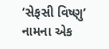‘સેફસી વિષ્ણુ’ નામના એક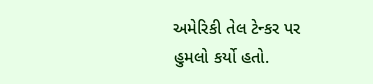અમેરિકી તેલ ટેન્કર પર હુમલો કર્યો હતો.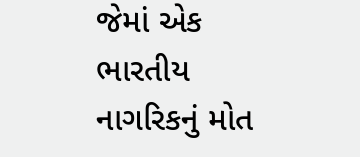જેમાં એક ભારતીય નાગરિકનું મોત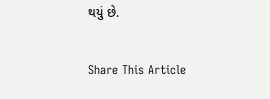થયું છે.

Share This Article